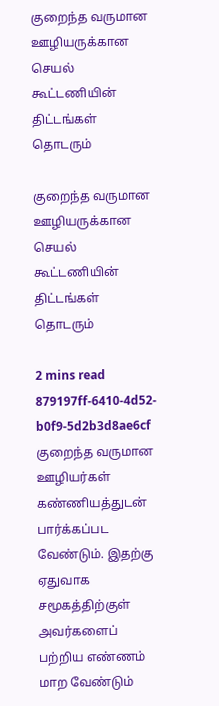குறைந்த வருமான ஊழியருக்கான செயல் கூட்டணியின் திட்டங்கள் தொடரும்

குறைந்த வருமான ஊழியருக்கான செயல் கூட்டணியின் திட்டங்கள் தொடரும்

2 mins read
879197ff-6410-4d52-b0f9-5d2b3d8ae6cf
குறைந்த வருமான ஊழியர்கள் கண்ணியத்துடன் பார்க்கப்பட வேண்டும். இதற்கு ஏதுவாக சமூகத்திற்குள் அவர்களைப் பற்றிய எண்ணம் மாற வேண்டும்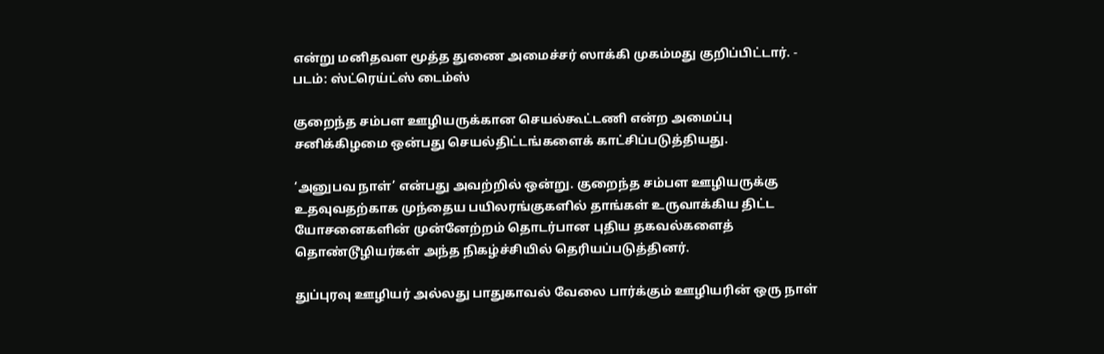என்று மனிதவள மூத்த துணை அமைச்சர் ஸாக்கி முகம்மது குறிப்பிட்டார். - படம்: ஸ்ட்ரெய்ட்ஸ் டைம்ஸ்

குறைந்த சம்பள ஊழியருக்கான செயல்கூட்டணி என்ற அமைப்பு சனிக்கிழமை ஒன்பது செயல்திட்டங்களைக் காட்சிப்படுத்தியது.

‘அனுபவ நாள்’ என்பது அவற்றில் ஒன்று. குறைந்த சம்பள ஊழியருக்கு உதவுவதற்காக முந்தைய பயிலரங்குகளில் தாங்கள் உருவாக்கிய திட்ட யோசனைகளின் முன்னேற்றம் தொடர்பான புதிய தகவல்களைத் தொண்டூழியர்கள் அந்த நிகழ்ச்சியில் தெரியப்படுத்தினர்.

துப்புரவு ஊழியர் அல்லது பாதுகாவல் வேலை பார்க்கும் ஊழியரின் ஒரு நாள்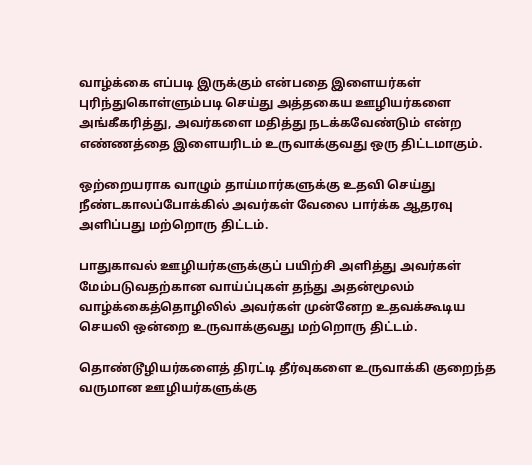வாழ்க்கை எப்படி இருக்கும் என்பதை இளையர்கள் புரிந்துகொள்ளும்படி செய்து அத்தகைய ஊழியர்களை அங்கீகரித்து, அவர்களை மதித்து நடக்கவேண்டும் என்ற எண்ணத்தை இளையரிடம் உருவாக்குவது ஒரு திட்டமாகும்.

ஒற்றையராக வாழும் தாய்மார்களுக்கு உதவி செய்து நீண்டகாலப்போக்கில் அவர்கள் வேலை பார்க்க ஆதரவு அளிப்பது மற்றொரு திட்டம்.

பாதுகாவல் ஊழியர்களுக்குப் பயிற்சி அளித்து அவர்கள் மேம்படுவதற்கான வாய்ப்புகள் தந்து அதன்மூலம் வாழ்க்கைத்தொழிலில் அவர்கள் முன்னேற உதவக்கூடிய செயலி ஒன்றை உருவாக்குவது மற்றொரு திட்டம்.

தொண்டூழியர்களைத் திரட்டி தீர்வுகளை உருவாக்கி குறைந்த வருமான ஊழியர்களுக்கு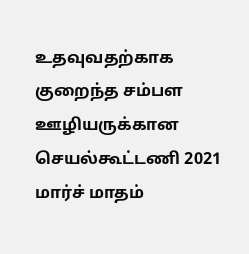உதவுவதற்காக குறைந்த சம்பள ஊழியருக்கான செயல்கூட்டணி 2021 மார்ச் மாதம்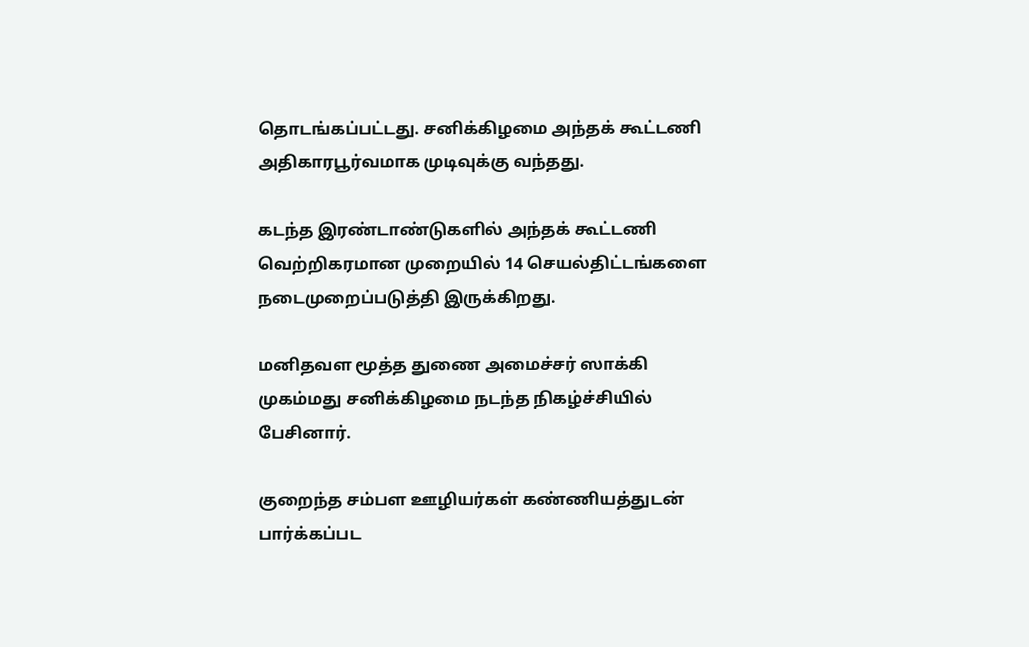தொடங்கப்பட்டது. சனிக்கிழமை அந்தக் கூட்டணி அதிகாரபூர்வமாக முடிவுக்கு வந்தது.

கடந்த இரண்டாண்டுகளில் அந்தக் கூட்டணி வெற்றிகரமான முறையில் 14 செயல்திட்டங்களை நடைமுறைப்படுத்தி இருக்கிறது.

மனிதவள மூத்த துணை அமைச்சர் ஸாக்கி முகம்மது சனிக்கிழமை நடந்த நிகழ்ச்சியில் பேசினார்.

குறைந்த சம்பள ஊழியர்கள் கண்ணியத்துடன் பார்க்கப்பட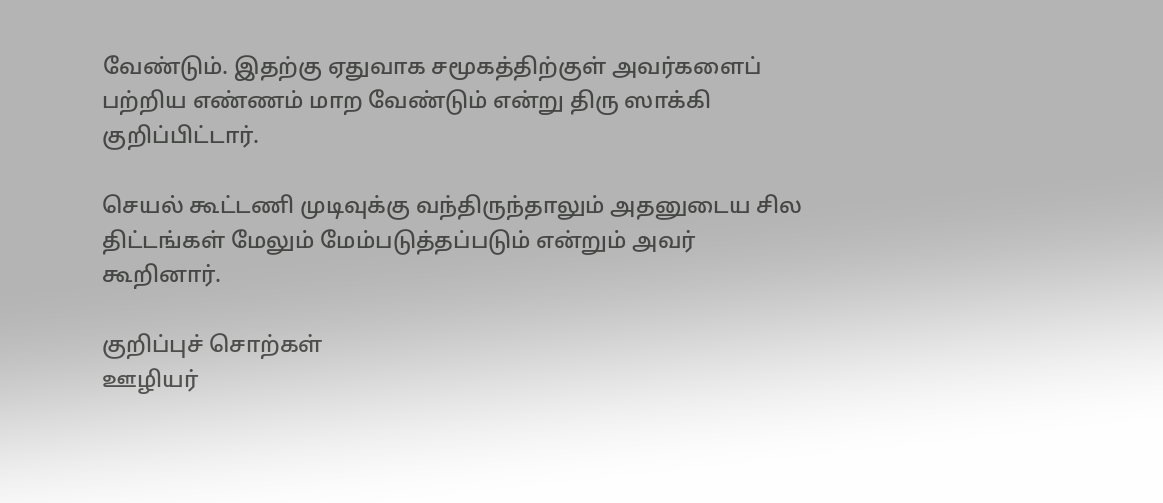வேண்டும். இதற்கு ஏதுவாக சமூகத்திற்குள் அவர்களைப் பற்றிய எண்ணம் மாற வேண்டும் என்று திரு ஸாக்கி குறிப்பிட்டார்.

செயல் கூட்டணி முடிவுக்கு வந்திருந்தாலும் அதனுடைய சில திட்டங்கள் மேலும் மேம்படுத்தப்படும் என்றும் அவர் கூறினார்.

குறிப்புச் சொற்கள்
ஊழியர்